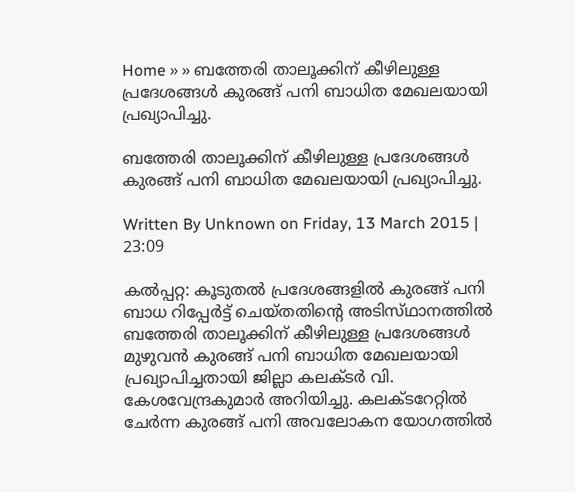Home » » ബത്തേരി താലൂക്കിന്‌ കീഴിലുള്ള പ്രദേശങ്ങള്‍ കുരങ്ങ്‌ പനി ബാധിത മേഖലയായി പ്രഖ്യാപിച്ചു.

ബത്തേരി താലൂക്കിന്‌ കീഴിലുള്ള പ്രദേശങ്ങള്‍ കുരങ്ങ്‌ പനി ബാധിത മേഖലയായി പ്രഖ്യാപിച്ചു.

Written By Unknown on Friday, 13 March 2015 | 23:09

കല്‍പ്പറ്റ: കൂടുതല്‍ പ്രദേശങ്ങളില്‍ കുരങ്ങ്‌ പനി ബാധ റിപ്പേര്‍ട്ട്‌ ചെയ്‌തതിന്റെ അടിസ്‌ഥാനത്തില്‍ ബത്തേരി താലൂക്കിന്‌ കീഴിലുള്ള പ്രദേശങ്ങള്‍ മുഴുവന്‍ കുരങ്ങ്‌ പനി ബാധിത മേഖലയായി പ്രഖ്യാപിച്ചതായി ജില്ലാ കലക്‌ടര്‍ വി. കേശവേന്ദ്രകുമാര്‍ അറിയിച്ചു. കലക്‌ടറേറ്റില്‍ ചേര്‍ന്ന കുരങ്ങ്‌ പനി അവലോകന യോഗത്തില്‍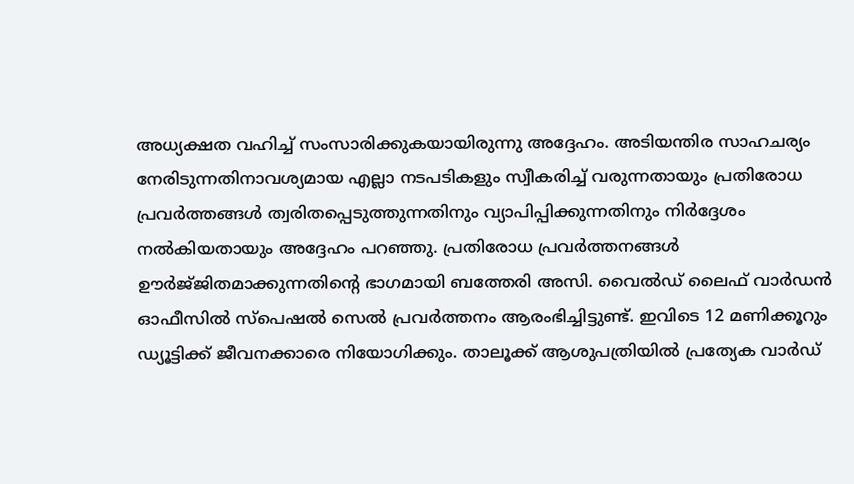അധ്യക്ഷത വഹിച്ച്‌ സംസാരിക്കുകയായിരുന്നു അദ്ദേഹം. അടിയന്തിര സാഹചര്യം നേരിടുന്നതിനാവശ്യമായ എല്ലാ നടപടികളും സ്വീകരിച്ച്‌ വരുന്നതായും പ്രതിരോധ പ്രവര്‍ത്തങ്ങൾ ത്വരിതപ്പെടുത്തുന്നതിനും വ്യാപിപ്പിക്കുന്നതിനും നിര്‍ദ്ദേശം നല്‍കിയതായും അദ്ദേഹം പറഞ്ഞു. പ്രതിരോധ പ്രവര്‍ത്തനങ്ങള്‍ ഊര്‍ജ്‌ജിതമാക്കുന്നതിന്റെ ഭാഗമായി ബത്തേരി അസി. വൈല്‍ഡ്‌ ലൈഫ്‌ വാര്‍ഡന്‍ ഓഫീസില്‍ സ്‌പെഷല്‍ സെല്‍ പ്രവര്‍ത്തനം ആരംഭിച്ചിട്ടുണ്ട്‌. ഇവിടെ 12 മണിക്കൂറും ഡ്യൂട്ടിക്ക്‌ ജീവനക്കാരെ നിയോഗിക്കും. താലൂക്ക്‌ ആശുപത്രിയില്‍ പ്രത്യേക വാര്‍ഡ്‌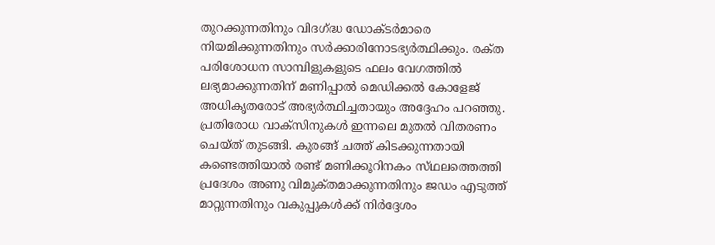തുറക്കുന്നതിനും വിദഗ്‌ദ്ധ ഡോക്‌ടര്‍മാരെ നിയമിക്കുന്നതിനും സര്‍ക്കാരിനോടഭ്യര്‍ത്ഥിക്കും. രക്‌ത പരിശോധന സാമ്പിളുകളുടെ ഫലം വേഗത്തില്‍ ലഭ്യമാക്കുന്നതിന്‌ മണിപ്പാല്‍ മെഡിക്കല്‍ കോളേജ്‌ അധികൃതരോട്‌ അഭ്യര്‍ത്ഥിച്ചതായും അദ്ദേഹം പറഞ്ഞു. പ്രതിരോധ വാക്‌സിനുകള്‍ ഇന്നലെ മുതല്‍ വിതരണം ചെയ്‌ത് തുടങ്ങി. കുരങ്ങ്‌ ചത്ത്‌ കിടക്കുന്നതായി കണ്ടെത്തിയാല്‍ രണ്ട്‌ മണിക്കൂറിനകം സ്‌ഥലത്തെത്തി പ്രദേശം അണു വിമുക്‌തമാക്കുന്നതിനും ജഡം എടുത്ത്‌ മാറ്റുന്നതിനും വകുപ്പുകള്‍ക്ക്‌ നിര്‍ദ്ദേശം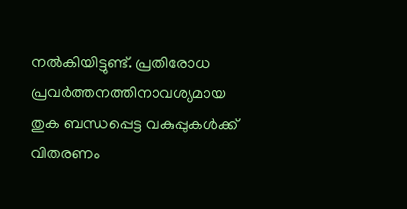നല്‍കിയിട്ടുണ്ട്‌. പ്രതിരോധ പ്രവര്‍ത്തനത്തിനാവശ്യമായ തുക ബന്ധപ്പെട്ട വകുപ്പുകള്‍ക്ക്‌ വിതരണം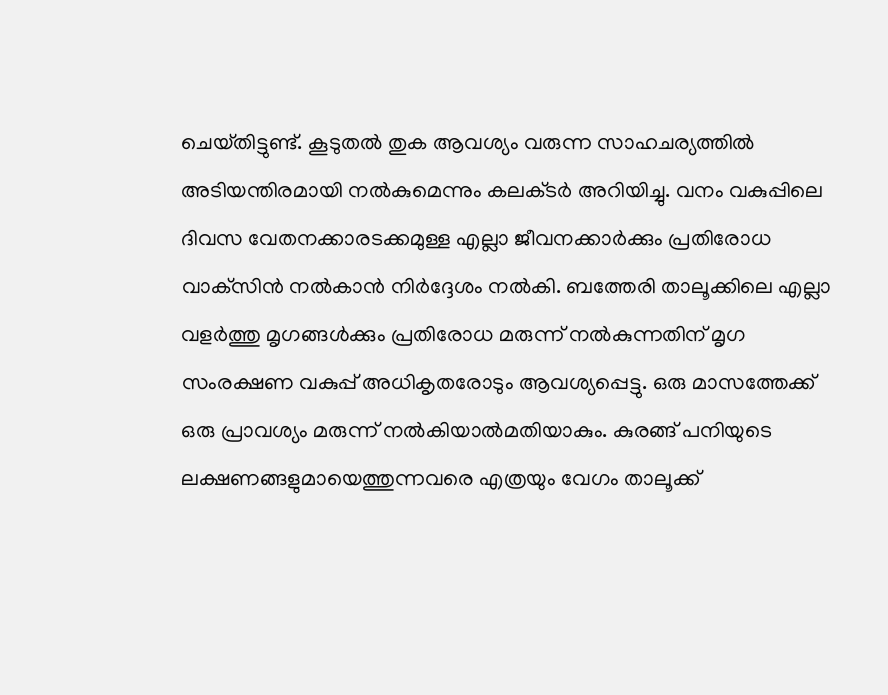ചെയ്‌തിട്ടുണ്ട്‌. കൂടുതല്‍ തുക ആവശ്യം വരുന്ന സാഹചര്യത്തില്‍ അടിയന്തിരമായി നല്‍കുമെന്നും കലക്‌ടര്‍ അറിയിച്ചു. വനം വകുപ്പിലെ ദിവസ വേതനക്കാരടക്കമുള്ള എല്ലാ ജീവനക്കാര്‍ക്കും പ്രതിരോധ വാക്‌സിന്‍ നല്‍കാന്‍ നിര്‍ദ്ദേശം നല്‍കി. ബത്തേരി താലൂക്കിലെ എല്ലാ വളര്‍ത്തു മൃഗങ്ങള്‍ക്കും പ്രതിരോധ മരുന്ന്‌ നല്‍കുന്നതിന്‌ മൃഗ സംരക്ഷണ വകുപ്പ്‌ അധികൃതരോടും ആവശ്യപ്പെട്ടു. ഒരു മാസത്തേക്ക്‌ ഒരു പ്രാവശ്യം മരുന്ന്‌ നല്‍കിയാല്‍മതിയാകും. കുരങ്ങ്‌ പനിയുടെ ലക്ഷണങ്ങളുമായെത്തുന്നവരെ എത്രയും വേഗം താലൂക്ക്‌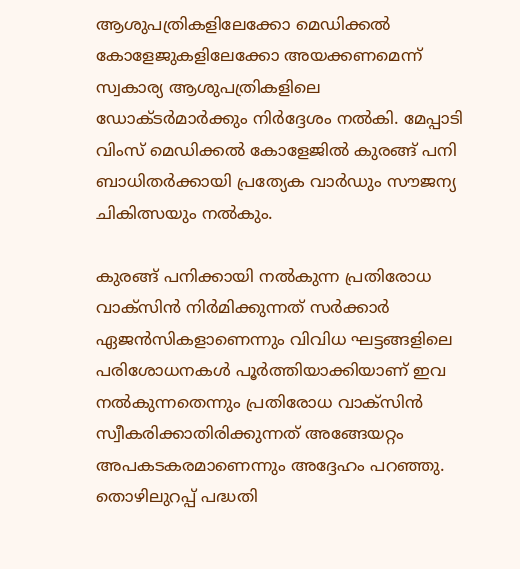ആശുപത്രികളിലേക്കോ മെഡിക്കല്‍ കോളേജുകളിലേക്കോ അയക്കണമെന്ന്‌ സ്വകാര്യ ആശുപത്രികളിലെ ഡോക്‌ടര്‍മാര്‍ക്കും നിര്‍ദ്ദേശം നല്‍കി. മേപ്പാടി വിംസ്‌ മെഡിക്കല്‍ കോളേജില്‍ കുരങ്ങ്‌ പനി ബാധിതര്‍ക്കായി പ്രത്യേക വാര്‍ഡും സൗജന്യ ചികിത്സയും നല്‍കും.

കുരങ്ങ്‌ പനിക്കായി നല്‍കുന്ന പ്രതിരോധ വാക്‌സിന്‍ നിര്‍മിക്കുന്നത്‌ സര്‍ക്കാര്‍ ഏജന്‍സികളാണെന്നും വിവിധ ഘട്ടങ്ങളിലെ പരിശോധനകള്‍ പൂര്‍ത്തിയാക്കിയാണ്‌ ഇവ നല്‍കുന്നതെന്നും പ്രതിരോധ വാക്‌സിന്‍ സ്വീകരിക്കാതിരിക്കുന്നത്‌ അങ്ങേയറ്റം അപകടകരമാണെന്നും അദ്ദേഹം പറഞ്ഞു. തൊഴിലുറപ്പ്‌ പദ്ധതി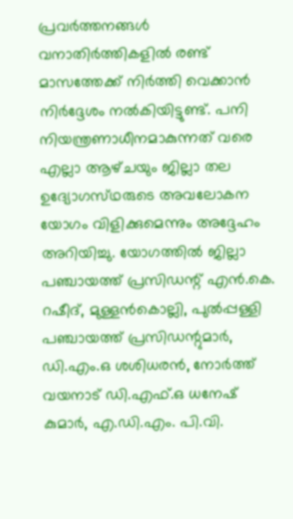പ്രവര്‍ത്തനങ്ങള്‍ വനാതിര്‍ത്തികളില്‍ രണ്ട്‌ മാസത്തേക്ക്‌ നിര്‍ത്തി വെക്കാന്‍ നിര്‍ദ്ദേശം നല്‍കിയിട്ടുണ്ട്‌. പനി നിയന്ത്രണാധീനമാകുന്നത്‌ വരെ എല്ലാ ആഴ്‌ചയും ജില്ലാ തല ഉദ്യോഗസ്‌ഥരുടെ അവലോകന യോഗം വിളിക്കുമെന്നും അദ്ദേഹം അറിയിച്ചു. യോഗത്തില്‍ ജില്ലാ പഞ്ചായത്ത്‌ പ്രസിഡന്റ്‌ എന്‍.കെ. റഷീദ്‌, മുള്ളന്‍കൊല്ലി, പുല്‍പ്പള്ളി പഞ്ചായത്ത്‌ പ്രസിഡന്റുമാര്‍, ഡി.എം.ഒ ശശിധരന്‍, നോര്‍ത്ത്‌ വയനാട്‌ ഡി.എഫ്‌.ഒ ധനേഷ്‌ കുമാര്‍, എ.ഡി.എം. പി.വി.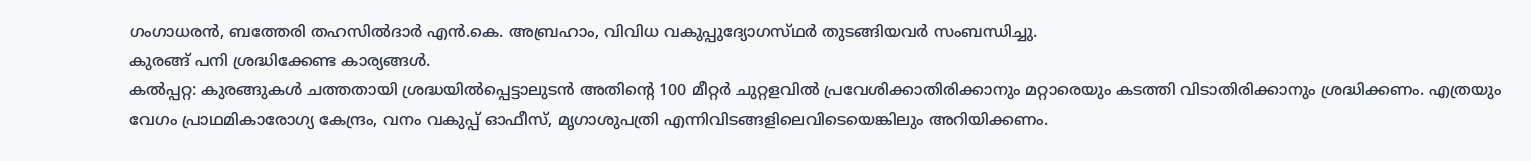ഗംഗാധരന്‍, ബത്തേരി തഹസില്‍ദാര്‍ എന്‍.കെ. അബ്രഹാം, വിവിധ വകുപ്പുദ്യോഗസ്‌ഥര്‍ തുടങ്ങിയവര്‍ സംബന്ധിച്ചു.
കുരങ്ങ്‌ പനി ശ്രദ്ധിക്കേണ്ട കാര്യങ്ങള്‍.
കല്‍പ്പറ്റ: കുരങ്ങുകള്‍ ചത്തതായി ശ്രദ്ധയില്‍പ്പെട്ടാലുടന്‍ അതിന്റെ 100 മീറ്റര്‍ ചുറ്റളവില്‍ പ്രവേശിക്കാതിരിക്കാനും മറ്റാരെയും കടത്തി വിടാതിരിക്കാനും ശ്രദ്ധിക്കണം. എത്രയും വേഗം പ്രാഥമികാരോഗ്യ കേന്ദ്രം, വനം വകുപ്പ്‌ ഓഫീസ്‌, മൃഗാശുപത്രി എന്നിവിടങ്ങളിലെവിടെയെങ്കിലും അറിയിക്കണം.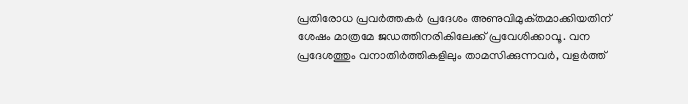പ്രതിരോധ പ്രവര്‍ത്തകര്‍ പ്രദേശം അണുവിമുക്‌തമാക്കിയതിന്‌ ശേഷം മാത്രമേ ജഡത്തിനരികിലേക്ക്‌ പ്രവേശിക്കാവൂ. വന പ്രദേശത്തും വനാതിര്‍ത്തികളിലും താമസിക്കുന്നവര്‍, വളര്‍ത്ത്‌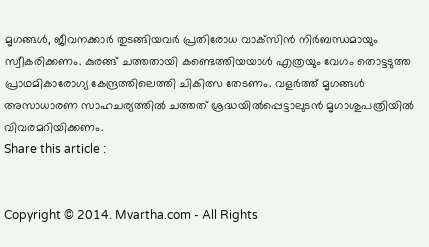മൃഗങ്ങള്‍, ജീവനക്കാര്‍ തുടങ്ങിയവര്‍ പ്രതിരോധ വാക്‌സിന്‍ നിര്‍ബന്ധമായും സ്വീകരിക്കണം. കുരങ്ങ്‌ ചത്തതായി കണ്ടെത്തിയയാള്‍ എത്രയും വേഗം തൊട്ടടുത്ത പ്രാഥമികാരോഗ്യ കേന്ദ്രത്തിലെത്തി ചികിത്സ തേടണം. വളര്‍ത്ത്‌ മൃഗങ്ങള്‍ അസാധാരണ സാഹചര്യത്തില്‍ ചത്തത്‌ ശ്രദ്ധയില്‍പ്പെട്ടാലുടന്‍ മൃഗാശുപത്രിയില്‍ വിവരമറിയിക്കണം.
Share this article :


Copyright © 2014. Mvartha.com - All Rights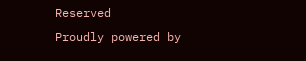Reserved
Proudly powered by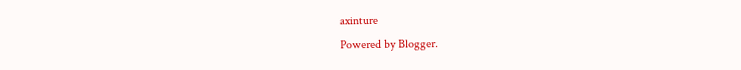axinture
Powered by Blogger.